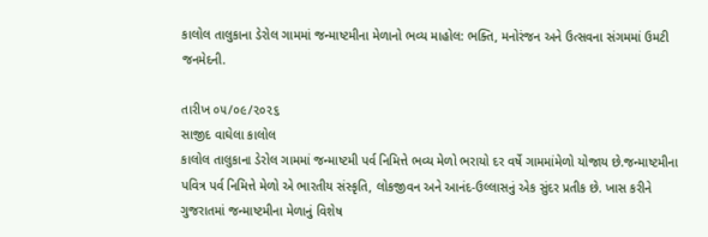કાલોલ તાલુકાના ડેરોલ ગામમાં જન્માષ્ટમીના મેળાનો ભવ્ય માહોલ: ભક્તિ, મનોરંજન અને ઉત્સવના સંગમમાં ઉમટી જનમેદની.

તારીખ ૦૫/૦૯/૨૦૨૬
સાજીદ વાઘેલા કાલોલ
કાલોલ તાલુકાના ડેરોલ ગામમાં જન્માષ્ટમી પર્વ નિમિત્તે ભવ્ય મેળો ભરાયો દર વર્ષે ગામમાંમેળો યોજાય છે.જન્માષ્ટમીના પવિત્ર પર્વ નિમિત્તે મેળો એ ભારતીય સંસ્કૃતિ, લોકજીવન અને આનંદ-ઉલ્લાસનું એક સુંદર પ્રતીક છે. ખાસ કરીને ગુજરાતમાં જન્માષ્ટમીના મેળાનું વિશેષ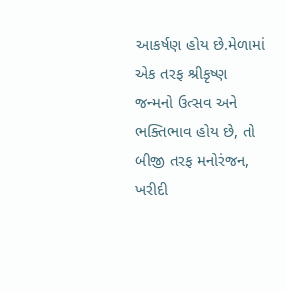આકર્ષણ હોય છે.મેળામાં એક તરફ શ્રીકૃષ્ણ જન્મનો ઉત્સવ અને ભક્તિભાવ હોય છે, તો બીજી તરફ મનોરંજન, ખરીદી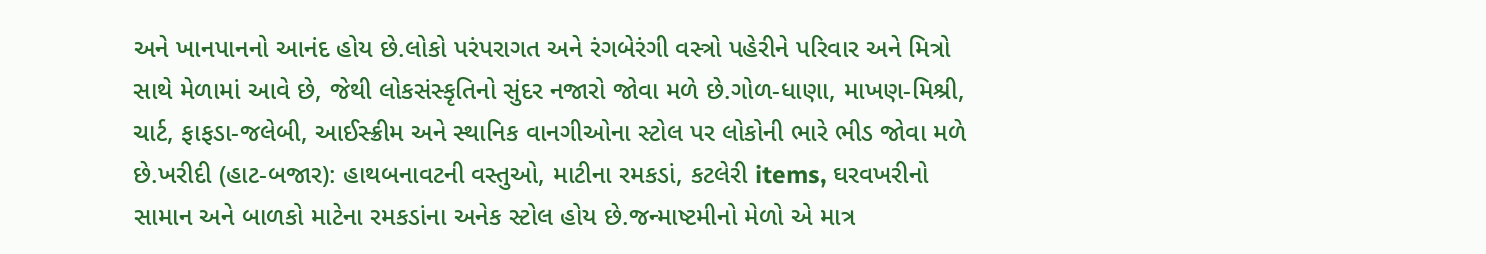અને ખાનપાનનો આનંદ હોય છે.લોકો પરંપરાગત અને રંગબેરંગી વસ્ત્રો પહેરીને પરિવાર અને મિત્રો સાથે મેળામાં આવે છે, જેથી લોકસંસ્કૃતિનો સુંદર નજારો જોવા મળે છે.ગોળ-ધાણા, માખણ-મિશ્રી, ચાર્ટ, ફાફડા-જલેબી, આઈસ્ક્રીમ અને સ્થાનિક વાનગીઓના સ્ટોલ પર લોકોની ભારે ભીડ જોવા મળે છે.ખરીદી (હાટ-બજાર): હાથબનાવટની વસ્તુઓ, માટીના રમકડાં, કટલેરી items, ઘરવખરીનો સામાન અને બાળકો માટેના રમકડાંના અનેક સ્ટોલ હોય છે.જન્માષ્ટમીનો મેળો એ માત્ર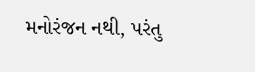મનોરંજન નથી, પરંતુ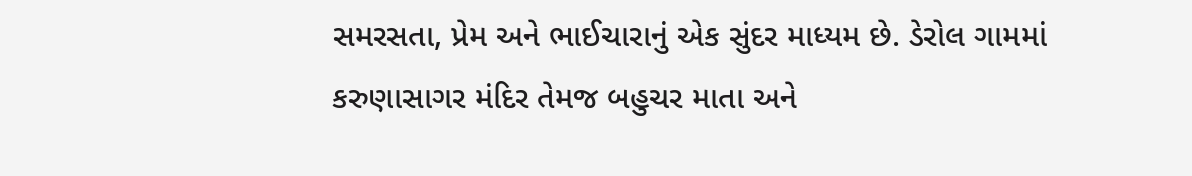સમરસતા, પ્રેમ અને ભાઈચારાનું એક સુંદર માધ્યમ છે. ડેરોલ ગામમાં કરુણાસાગર મંદિર તેમજ બહુચર માતા અને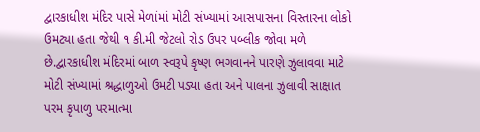દ્વારકાધીશ મંદિર પાસે મેળાંમાં મોટી સંખ્યામાં આસપાસના વિસ્તારના લોકો ઉમટ્યા હતા જેથી ૧ કી.મી જેટલો રોડ ઉપર પબ્લીક જોવા મળે છે.દ્વારકાધીશ મંદિરમાં બાળ સ્વરૂપે કૃષ્ણ ભગવાનને પારણે ઝુલાવવા માટે મોટી સંખ્યામાં શ્રદ્ધાળુઓ ઉમટી પડ્યા હતા અને પાલના ઝુલાવી સાક્ષાત પરમ કૃપાળુ પરમાત્મા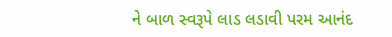ને બાળ સ્વરૂપે લાડ લડાવી પરમ આનંદ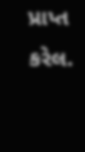પ્રાપ્ત કરેલ.